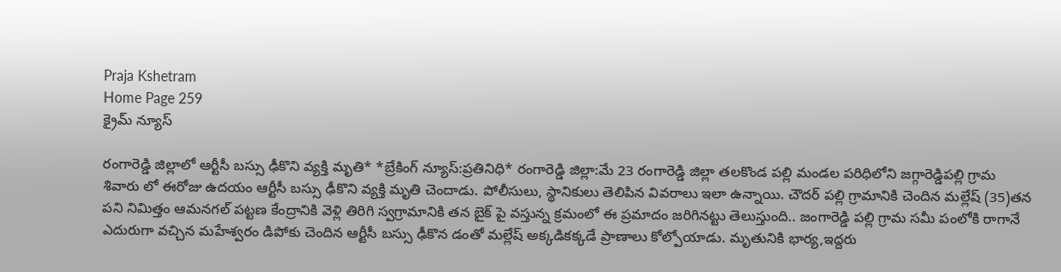Praja Kshetram
Home Page 259
క్రైమ్ న్యూస్

రంగారెడ్డి జిల్లాలో ఆర్టీసీ బస్సు ఢీకొని వ్యక్తి మృతి* *బ్రేకింగ్ న్యూస్:ప్రతినిధి* రంగారెడ్డి జిల్లా:మే 23 రంగారెడ్డి జిల్లా తలకొండ పల్లి మండల పరిధిలోని జగ్గారెడ్డిపల్లి గ్రామ శివారు లో ఈరోజు ఉదయం ఆర్టీసీ బస్సు ఢీకొని వ్యక్తి మృతి చెందాడు. పోలీసులు, స్థానికులు తెలిపిన వివరాలు ఇలా ఉన్నాయి. చౌదర్ పల్లి గ్రామానికి చెందిన మల్లేష్ (35)తన పని నిమిత్తం ఆమనగల్ పట్టణ కేంద్రానికి వెళ్లి తిరిగి స్వగ్రామానికి తన బైక్ పై వస్తున్న క్రమంలో ఈ ప్రమాదం జరిగినట్టు తెలుస్తుంది.. జంగారెడ్డి పల్లి గ్రామ సమీ పంలోకి రాగానే ఎదురుగా వచ్చిన మహేశ్వరం డిపోకు చెందిన ఆర్టీసీ బస్సు ఢీకొన డంతో మల్లేష్ అక్కడికక్కడే ప్రాణాలు కోల్పోయాడు. మృతునికి భార్య,ఇద్దరు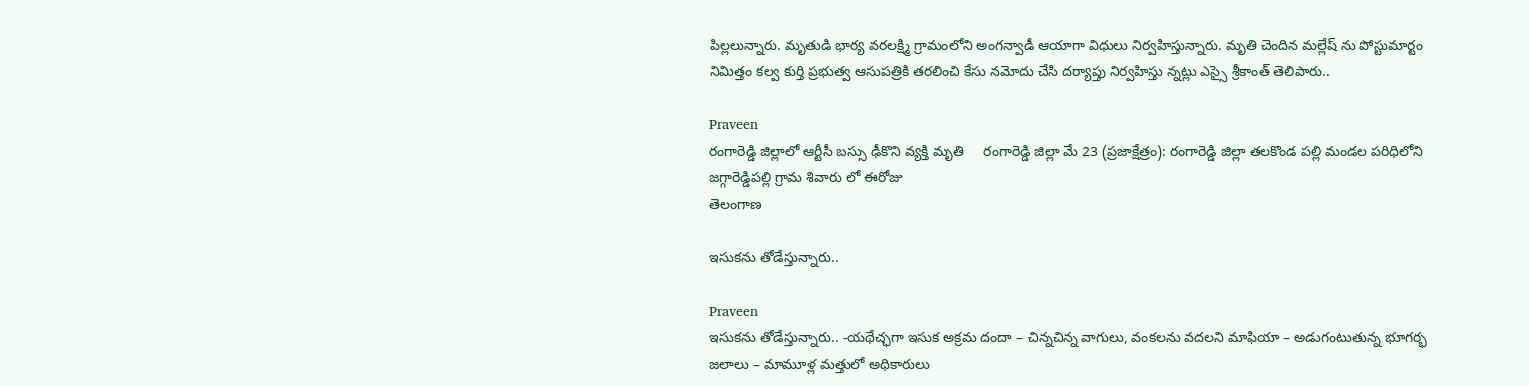పిల్లలున్నారు. మృతుడి భార్య వరలక్ష్మి గ్రామంలోని అంగన్వాడీ ఆయాగా విధులు నిర్వహిస్తున్నారు. మృతి చెందిన మల్లేష్ ను పోస్టుమార్టం నిమిత్తం కల్వ కుర్తి ప్రభుత్వ ఆసుపత్రికి తరలించి కేసు నమోదు చేసి దర్యాప్తు నిర్వహిస్తు న్నట్లు ఎస్సై శ్రీకాంత్ తెలిపారు..

Praveen
రంగారెడ్డి జిల్లాలో ఆర్టీసీ బస్సు ఢీకొని వ్యక్తి మృతి     రంగారెడ్డి జిల్లా మే 23 (ప్రజాక్షేత్రం): రంగారెడ్డి జిల్లా తలకొండ పల్లి మండల పరిధిలోని జగ్గారెడ్డిపల్లి గ్రామ శివారు లో ఈరోజు
తెలంగాణ

ఇసుకను తోడేస్తున్నారు..

Praveen
ఇసుకను తోడేస్తున్నారు.. -యథేచ్ఛగా ఇసుక అక్రమ దందా – చిన్నచిన్న వాగులు, వంకలను వదలని మాఫియా – అడుగంటుతున్న భూగర్భ జలాలు – మామూళ్ల మత్తులో అధికారులు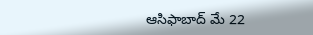ఆసిఫాబాద్‌ మే 22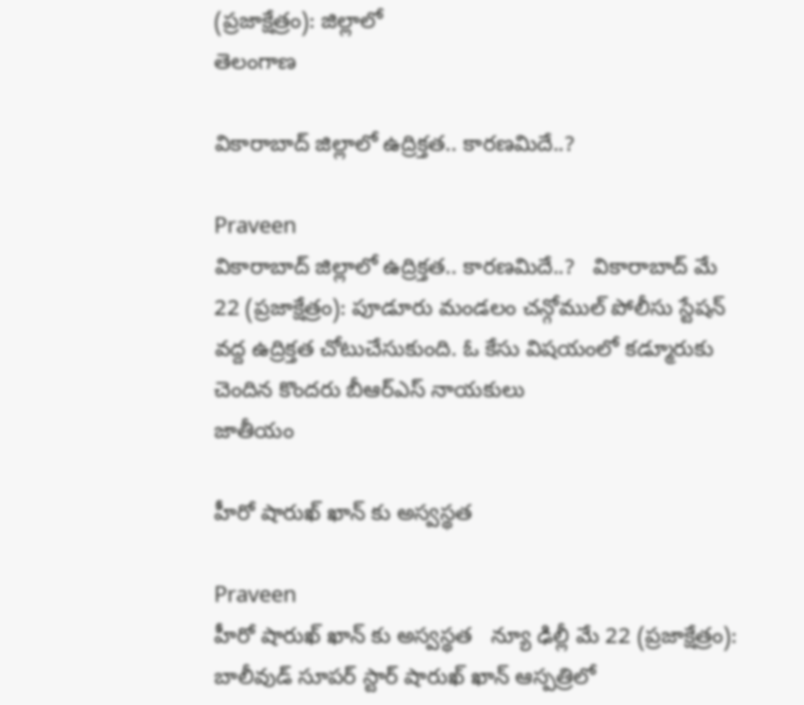(ప్రజాక్షేత్రం): జిల్లాలో
తెలంగాణ

వికారాబాద్ జిల్లాలో ఉద్రిక్తత.. కారణమిదే..?

Praveen
వికారాబాద్ జిల్లాలో ఉద్రిక్తత.. కారణమిదే..?   వికారాబాద్ మే 22 (ప్రజాక్షేత్రం): పూడూరు మండలం చన్గోముల్ పోలీసు స్టేషన్ వద్ద ఉద్రిక్తత చోటుచేసుకుంది. ఓ కేసు విషయంలో కడ్మూరుకు చెందిన కొందరు బీఆర్ఎస్ నాయకులు
జాతీయం

హీరో షారుఖ్ ఖాన్ కు అస్వస్థత

Praveen
హీరో షారుఖ్ ఖాన్ కు అస్వస్థత   న్యూ ఢిల్లీ మే 22 (ప్రజాక్షేత్రం): బాలీవుడ్ సూపర్ స్టార్ షారుఖ్ ఖాన్ ఆస్పత్రిలో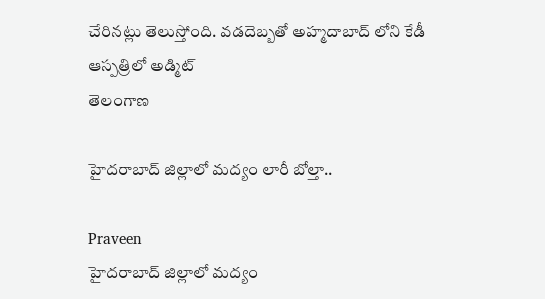చేరినట్లు తెలుస్తోంది. వడదెబ్బతో అహ్మదాబాద్ లోని కేడీ ఆస్పత్రిలో అడ్మిట్
తెలంగాణ

హైదరాబాద్ జిల్లాలో మద్యం లారీ బోల్తా..

Praveen
హైదరాబాద్ జిల్లాలో మద్యం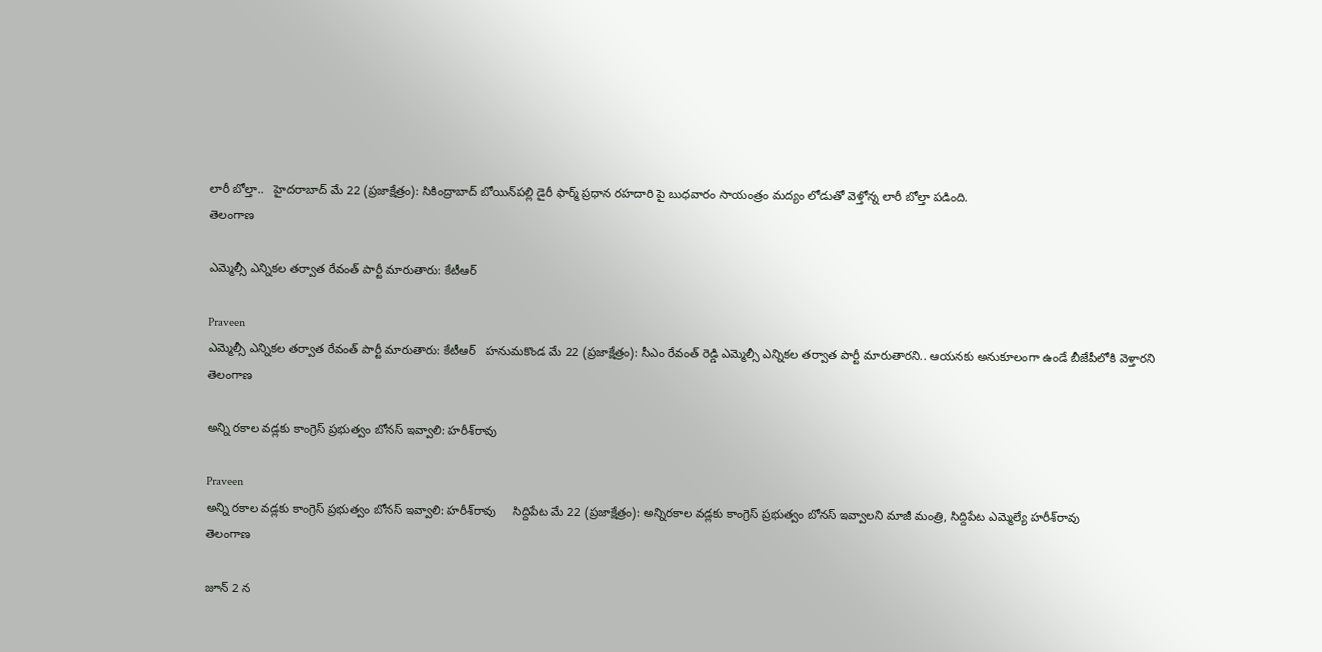లారీ బోల్తా..   హైదరాబాద్ మే 22 (ప్రజాక్షేత్రం): సికింద్రాబాద్‌ బోయిన్‌పల్లి డైరీ ఫార్మ్‌ ప్రధాన రహదారి పై బుధవారం సాయంత్రం మద్యం లోడుతో వెళ్తోన్న లారీ బోల్తా పడింది.
తెలంగాణ

ఎమ్మెల్సీ ఎన్నికల తర్వాత రేవంత్ పార్టీ మారుతారు: కేటీఆర్

Praveen
ఎమ్మెల్సీ ఎన్నికల తర్వాత రేవంత్ పార్టీ మారుతారు: కేటీఆర్   హనుమకొండ మే 22 (ప్రజాక్షేత్రం): సీఎం రేవంత్ రెడ్డి ఎమ్మెల్సీ ఎన్నికల తర్వాత పార్టీ మారుతారని.. ఆయనకు అనుకూలంగా ఉండే బీజేపీలోకి వెళ్తారని
తెలంగాణ

అన్ని రకాల వడ్లకు కాంగ్రెస్ ప్రభుత్వం బోనస్ ఇవ్వాలి: హరీశ్‌రావు

Praveen
అన్ని రకాల వడ్లకు కాంగ్రెస్ ప్రభుత్వం బోనస్ ఇవ్వాలి: హరీశ్‌రావు     సిద్దిపేట మే‌ 22 (ప్రజాక్షేత్రం): అన్నిరకాల వడ్లకు కాంగ్రెస్ ప్రభుత్వం బోనస్ ఇవ్వాలని మాజీ మంత్రి, సిద్దిపేట ఎమ్మెల్యే హరీశ్‌రావు
తెలంగాణ

జూన్ 2 న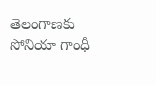తెలంగాణకు సోనియా గాంధీ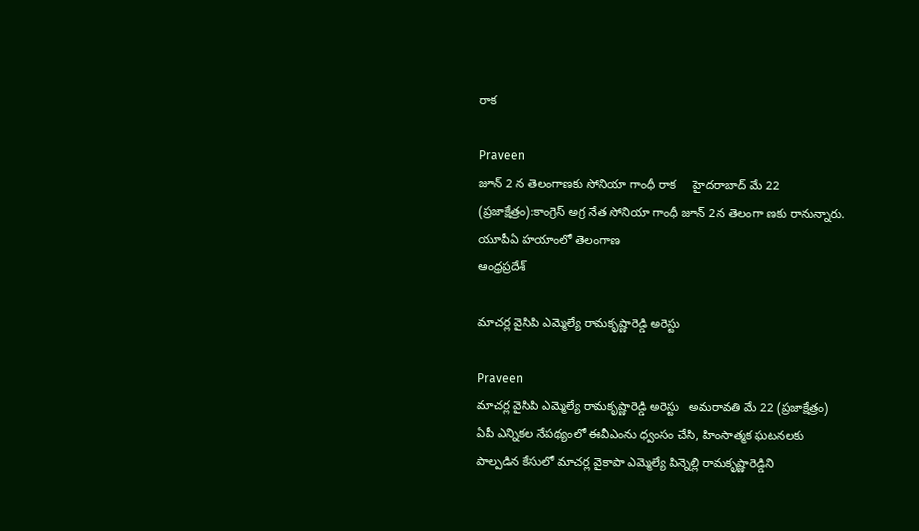రాక

Praveen
జూన్ 2 న తెలంగాణకు సోనియా గాంధీ రాక     హైదరాబాద్ మే 22 (ప్రజాక్షేత్రం):కాంగ్రెస్ అగ్ర నేత సోనియా గాంధీ జూన్ 2న తెలంగా ణకు రానున్నారు. యూపీఏ హయాంలో తెలంగాణ
ఆంధ్రప్రదేశ్

మాచర్ల వైసిపి ఎమ్మెల్యే రామకృష్ణారెడ్డి అరెస్టు

Praveen
మాచర్ల వైసిపి ఎమ్మెల్యే రామకృష్ణారెడ్డి అరెస్టు   అమరావతి మే 22 (ప్రజాక్షేత్రం) ఏపీ ఎన్నికల నేపథ్యంలో ఈవీఎంను ధ్వంసం చేసి, హింసాత్మక ఘటనలకు పాల్పడిన కేసులో మాచర్ల వైకాపా ఎమ్మెల్యే పిన్నెల్లి రామకృష్ణారెడ్డిని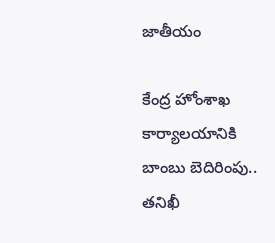జాతీయం

కేంద్ర హోంశాఖ కార్యాలయానికి బాంబు బెదిరింపు.. తనిఖీ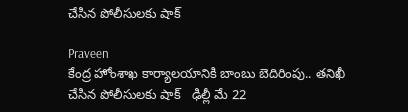చేసిన పోలీసులకు షాక్

Praveen
కేంద్ర హోంశాఖ కార్యాలయానికి బాంబు బెదిరింపు.. తనిఖీ చేసిన పోలీసులకు షాక్   ఢిల్లీ మే 22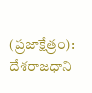(ప్రజాక్షేత్రం): దేశరాజధాని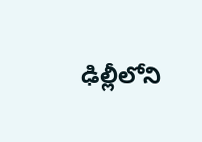ఢిల్లీలోని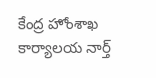కేంద్ర హోంశాఖ కార్యాలయ నార్త్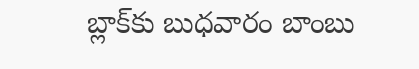బ్లాక్‌కు బుధవారం బాంబు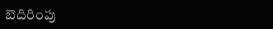బెదిరింపు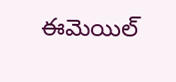ఈమెయిల్